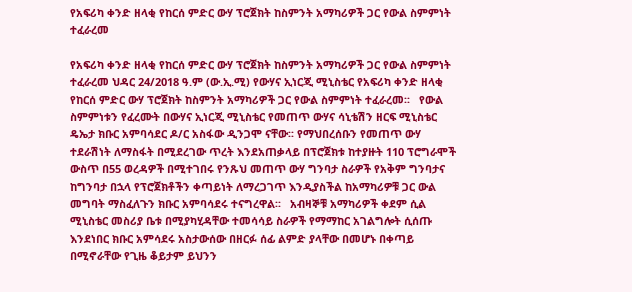የአፍሪካ ቀንድ ዘላቂ የከርሰ ምድር ውሃ ፕሮጀክት ከስምንት አማካሪዎች ጋር የውል ስምምነት ተፈራረመ

የአፍሪካ ቀንድ ዘላቂ የከርሰ ምድር ውሃ ፕሮጀክት ከስምንት አማካሪዎች ጋር የውል ስምምነት ተፈራረመ ህዳር 24/2018 ዓ.ም (ው.ኢ.ሚ) የውሃና ኢነርጂ ሚኒስቴር የአፍሪካ ቀንድ ዘላቂ የከርሰ ምድር ውሃ ፕሮጀክት ከስምንት አማካሪዎች ጋር የውል ስምምነት ተፈራረመ፡፡   የውል ስምምነቱን የፈረሙት በውሃና ኢነርጂ ሚኒስቴር የመጠጥ ውሃና ሳኒቴሽን ዘርፍ ሚኒስቴር ዴኤታ ክቡር አምባሳደር ዶ/ር አስፋው ዲንጋሞ ናቸው፡፡ የማህበረሰቡን የመጠጥ ውሃ ተደራሽነት ለማስፋት በሚደረገው ጥረት እንደአጠቃላይ በፕሮጀክቱ ከተያዙት 110 ፕሮግራሞች ውስጥ በ55 ወረዳዎች በሚተገበሩ የንጹህ መጠጥ ውሃ ግንባታ ስራዎች የአቅም ግንባታና ከግንባታ በኋላ የፕሮጀክቶችን ቀጣይነት ለማረጋገጥ እንዲያስችል ከአማካሪዎቹ ጋር ውል መግባት ማስፈለጉን ክቡር አምባሳደሩ ተናግረዋል፡፡   አብዛኞቹ አማካሪዎች ቀደም ሲል ሚኒስቴር መስሪያ ቤቱ በሚያካሂዳቸው ተመሳሳይ ስራዎች የማማከር አገልግሎት ሲሰጡ እንደነበር ክቡር አምሳደሩ አስታውሰው በዘርፉ ሰፊ ልምድ ያላቸው በመሆኑ በቀጣይ በሚኖራቸው የጊዜ ቆይታም ይህንን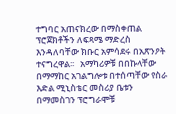ተግባር አጠናክረው በማስቀጠል ፕሮጀክቶችን ለፍጻሜ ማድረስ እንዳለባቸው ክቡር አምሳደሩ በአጽንዖት ተናግረዋል፡፡   አማካሪዎቹ በበኩላቸው በማማከር አገልግሎቱ በተሰጣቸው የስራ እድል ሚኒስቴር መስሪያ ቤቱን በማመስገን ፕሮግራሞቹ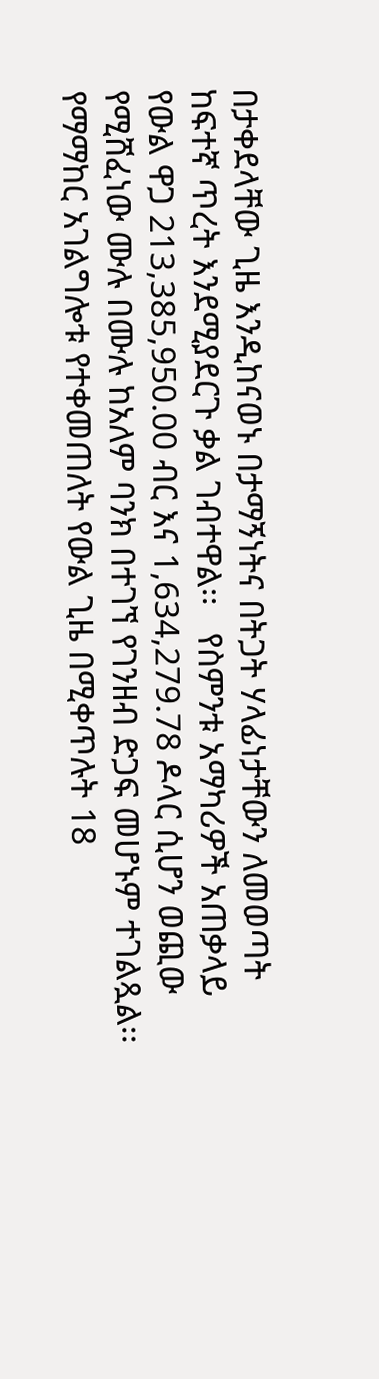በታቀደላቸው ጊዜ እንዲከናወኑ በታማኝነትና በትጋት ሃላፊነታቸውን ለመወጣት ከፍተኛ ጥረት እንደሚያደርጉ ቃል ገብተዋል፡፡   የስምንቱ አማካሪዎች አጠቃላይ የውል ዋጋ 213,385,950.00 ብር እና 1,634,279.78 ዶላር ሲሆን ወጪው የሚሸፈነው ሙሉ በሙሉ ከአለም ባንክ በተገኘ የገንዘብ ድጋፍ መሆኑም ተገልጿል፡፡ የማማከር አገልግሎቱ የተቀመጠለት የውል ጊዜ በሚቀጥሉት 18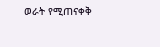ወራት የሚጠናቀቅ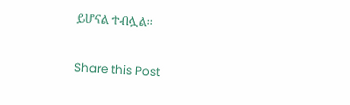ይሆናል ተብሏል፡፡

Share this Post